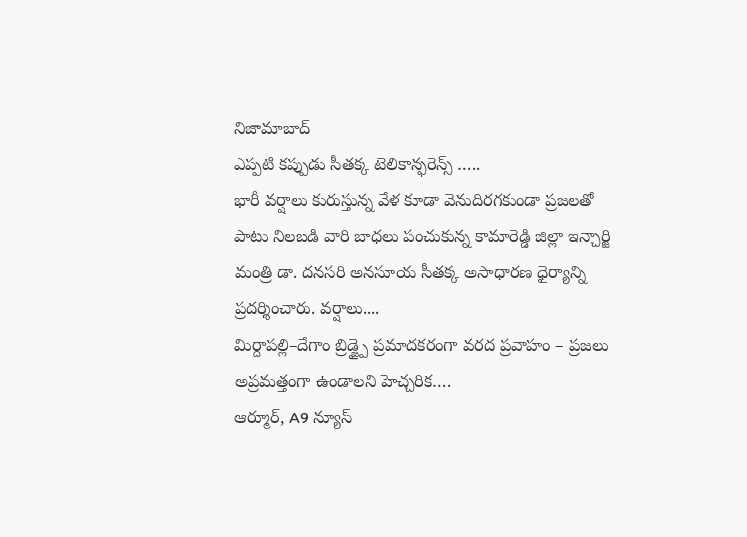నిజామాబాద్
ఎప్పటి కప్పుడు సీతక్క టెలికాన్ఫరెన్స్ …..
భారీ వర్షాలు కురుస్తున్న వేళ కూడా వెనుదిరగకుండా ప్రజలతో పాటు నిలబడి వారి బాధలు పంచుకున్న కామారెడ్డి జిల్లా ఇన్చార్జి మంత్రి డా. దనసరి అనసూయ సీతక్క అసాధారణ ధైర్యాన్ని ప్రదర్శించారు. వర్షాలు....
మిర్దాపల్లి–దేగాం బ్రిడ్జ్పై ప్రమాదకరంగా వరద ప్రవాహం – ప్రజలు అప్రమత్తంగా ఉండాలని హెచ్చరిక….
ఆర్మూర్, A9 న్యూస్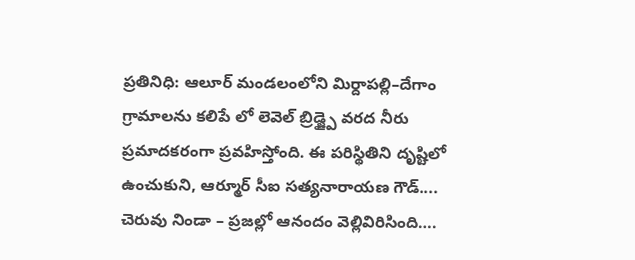ప్రతినిధి: ఆలూర్ మండలంలోని మిర్దాపల్లి–దేగాం గ్రామాలను కలిపే లో లెవెల్ బ్రిడ్జ్పై వరద నీరు ప్రమాదకరంగా ప్రవహిస్తోంది. ఈ పరిస్థితిని దృష్టిలో ఉంచుకుని, ఆర్మూర్ సీఐ సత్యనారాయణ గౌడ్....
చెరువు నిండా – ప్రజల్లో ఆనందం వెల్లివిరిసింది….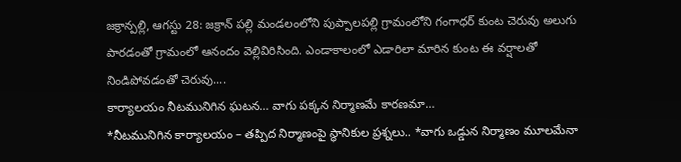జక్రాన్పల్లి, ఆగస్టు 28: జక్రాన్ పల్లి మండలంలోని పుప్పాలపల్లి గ్రామంలోని గంగాధర్ కుంట చెరువు అలుగు పారడంతో గ్రామంలో ఆనందం వెల్లివిరిసింది. ఎండాకాలంలో ఎడారిలా మారిన కుంట ఈ వర్షాలతో నిండిపోవడంతో చెరువు....
కార్యాలయం నీటమునిగిన ఘటన… వాగు పక్కన నిర్మాణమే కారణమా…
*నీటమునిగిన కార్యాలయం – తప్పిద నిర్మాణంపై స్థానికుల ప్రశ్నలు.. *వాగు ఒడ్డున నిర్మాణం మూలమేనా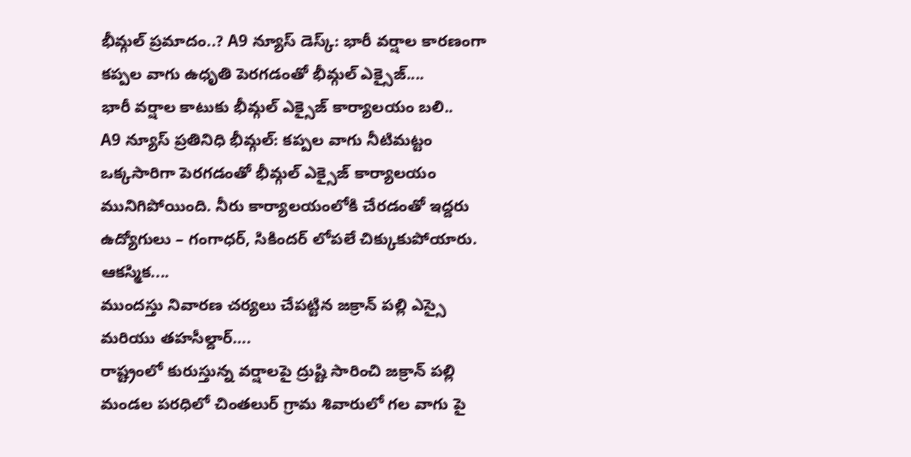భీమ్గల్ ప్రమాదం..? A9 న్యూస్ డెస్క్: భారీ వర్షాల కారణంగా కప్పల వాగు ఉధృతి పెరగడంతో భీమ్గల్ ఎక్సైజ్....
భారీ వర్షాల కాటుకు భీమ్గల్ ఎక్సైజ్ కార్యాలయం బలి..
A9 న్యూస్ ప్రతినిధి భీమ్గల్: కప్పల వాగు నీటిమట్టం ఒక్కసారిగా పెరగడంతో భీమ్గల్ ఎక్సైజ్ కార్యాలయం మునిగిపోయింది. నీరు కార్యాలయంలోకి చేరడంతో ఇద్దరు ఉద్యోగులు – గంగాధర్, సికిందర్ లోపలే చిక్కుకుపోయారు. ఆకస్మిక....
ముందస్తు నివారణ చర్యలు చేపట్టిన జక్రాన్ పల్లి ఎస్సై మరియు తహసీల్దార్….
రాష్ట్రంలో కురుస్తున్న వర్షాలపై ద్రుష్టి సారించి జక్రాన్ పల్లి మండల పరధిలో చింతలుర్ గ్రామ శివారులో గల వాగు పై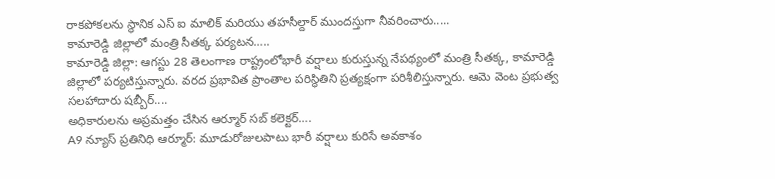రాకపోకలను స్థానిక ఎస్ ఐ మాలిక్ మరియు తహసీల్దార్ ముందస్తుగా నీవరించారు.....
కామారెడ్డి జిల్లాలో మంత్రి సీతక్క పర్యటన…..
కామారెడ్డి జిల్లా: ఆగస్టు 28 తెలంగాణ రాష్ట్రంలోభారీ వర్షాలు కురుస్తున్న నేపథ్యంలో మంత్రి సీతక్క, కామారెడ్డి జిల్లాలో పర్యటిస్తున్నారు. వరద ప్రభావిత ప్రాంతాల పరిస్థితిని ప్రత్యక్షంగా పరిశీలిస్తున్నారు. ఆమె వెంట ప్రభుత్వ సలహాదారు షబ్బీర్....
అధికారులను అప్రమత్తం చేసిన ఆర్మూర్ సబ్ కలెక్టర్….
A9 న్యూస్ ప్రతినిధి ఆర్మూర్: మూడురోజులపాటు భారీ వర్షాలు కురిసే అవకాశం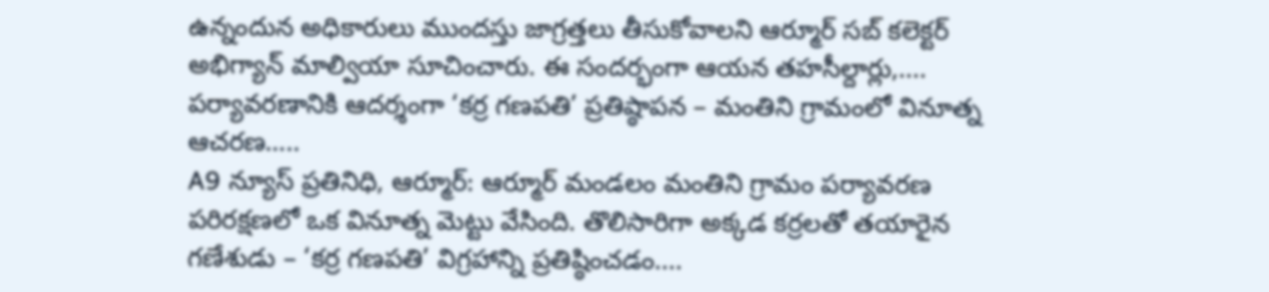ఉన్నందున అధికారులు ముందస్తు జాగ్రత్తలు తీసుకోవాలని ఆర్మూర్ సబ్ కలెక్టర్ అభిగ్యాన్ మాల్వియా సూచించారు. ఈ సందర్భంగా ఆయన తహసీల్దార్లు,....
పర్యావరణానికి ఆదర్శంగా ‘కర్ర గణపతి’ ప్రతిష్ఠాపన – మంతిని గ్రామంలో వినూత్న ఆచరణ…..
A9 న్యూస్ ప్రతినిధి, ఆర్మూర్: ఆర్మూర్ మండలం మంతిని గ్రామం పర్యావరణ పరిరక్షణలో ఒక వినూత్న మెట్టు వేసింది. తొలిసారిగా అక్కడ కర్రలతో తయారైన గణేశుడు – ‘కర్ర గణపతి’ విగ్రహాన్ని ప్రతిష్ఠించడం....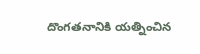దొంగతనానికి యత్నించిన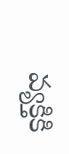వ్యక్తికి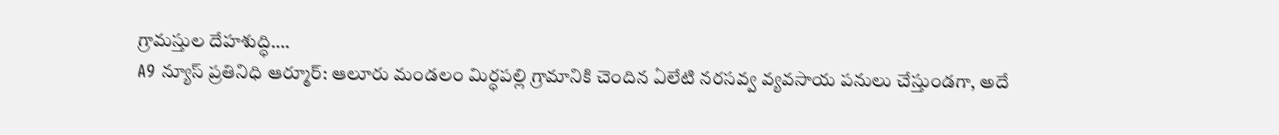గ్రామస్తుల దేహశుద్ధి….
A9 న్యూస్ ప్రతినిధి ఆర్మూర్: ఆలూరు మండలం మిర్ధపల్లి గ్రామానికి చెందిన ఏలేటి నరసవ్వ వ్యవసాయ పనులు చేస్తుండగా, అదే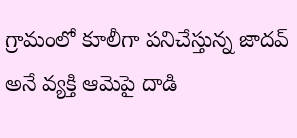గ్రామంలో కూలీగా పనిచేస్తున్న జాదవ్ అనే వ్యక్తి ఆమెపై దాడి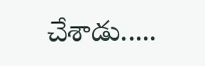చేశాడు.....